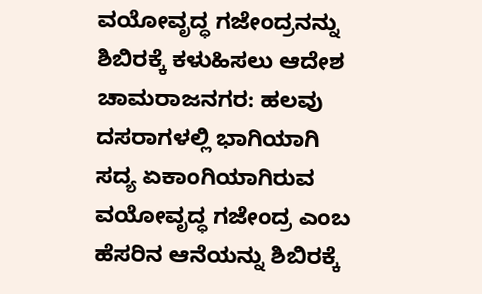ವಯೋವೃದ್ಧ ಗಜೇಂದ್ರನನ್ನು ಶಿಬಿರಕ್ಕೆ ಕಳುಹಿಸಲು ಆದೇಶ
ಚಾಮರಾಜನಗರ: ಹಲವು ದಸರಾಗಳಲ್ಲಿ ಭಾಗಿಯಾಗಿ ಸದ್ಯ ಏಕಾಂಗಿಯಾಗಿರುವ ವಯೋವೃದ್ಧ ಗಜೇಂದ್ರ ಎಂಬ ಹೆಸರಿನ ಆನೆಯನ್ನು ಶಿಬಿರಕ್ಕೆ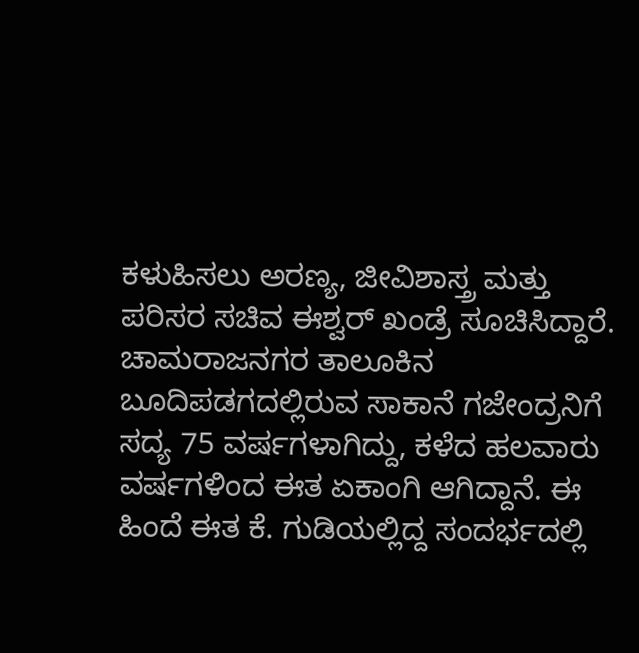ಕಳುಹಿಸಲು ಅರಣ್ಯ, ಜೀವಿಶಾಸ್ತ್ರ ಮತ್ತು ಪರಿಸರ ಸಚಿವ ಈಶ್ವರ್ ಖಂಡ್ರೆ ಸೂಚಿಸಿದ್ದಾರೆ. ಚಾಮರಾಜನಗರ ತಾಲೂಕಿನ ಬೂದಿಪಡಗದಲ್ಲಿರುವ ಸಾಕಾನೆ ಗಜೇಂದ್ರನಿಗೆ ಸದ್ಯ 75 ವರ್ಷಗಳಾಗಿದ್ದು, ಕಳೆದ ಹಲವಾರು ವರ್ಷಗಳಿಂದ ಈತ ಏಕಾಂಗಿ ಆಗಿದ್ದಾನೆ. ಈ ಹಿಂದೆ ಈತ ಕೆ. ಗುಡಿಯಲ್ಲಿದ್ದ ಸಂದರ್ಭದಲ್ಲಿ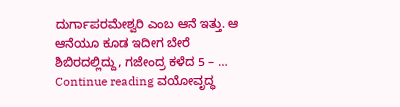ದುರ್ಗಾಪರಮೇಶ್ವರಿ ಎಂಬ ಆನೆ ಇತ್ತು. ಆ ಆನೆಯೂ ಕೂಡ ಇದೀಗ ಬೇರೆ ಶಿಬಿರದಲ್ಲಿದ್ದು, ಗಜೇಂದ್ರ ಕಳೆದ 5 – … Continue reading ವಯೋವೃದ್ಧ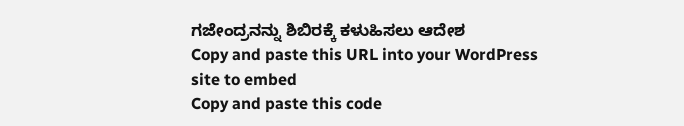ಗಜೇಂದ್ರನನ್ನು ಶಿಬಿರಕ್ಕೆ ಕಳುಹಿಸಲು ಆದೇಶ
Copy and paste this URL into your WordPress site to embed
Copy and paste this code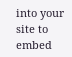into your site to embed